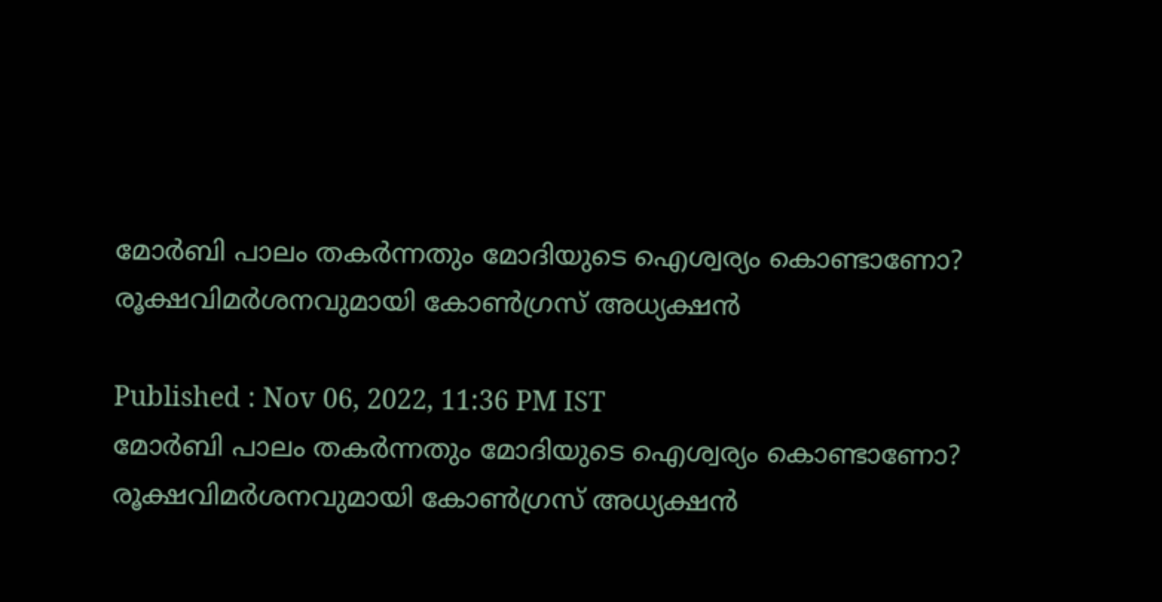മോർബി പാലം തകർന്നതും മോദിയുടെ ഐശ്വര്യം കൊണ്ടാണോ? രൂക്ഷവിമർശനവുമായി കോൺഗ്രസ് അധ്യക്ഷൻ

Published : Nov 06, 2022, 11:36 PM IST
മോർബി പാലം തകർന്നതും മോദിയുടെ ഐശ്വര്യം കൊണ്ടാണോ? രൂക്ഷവിമർശനവുമായി കോൺഗ്രസ് അധ്യക്ഷൻ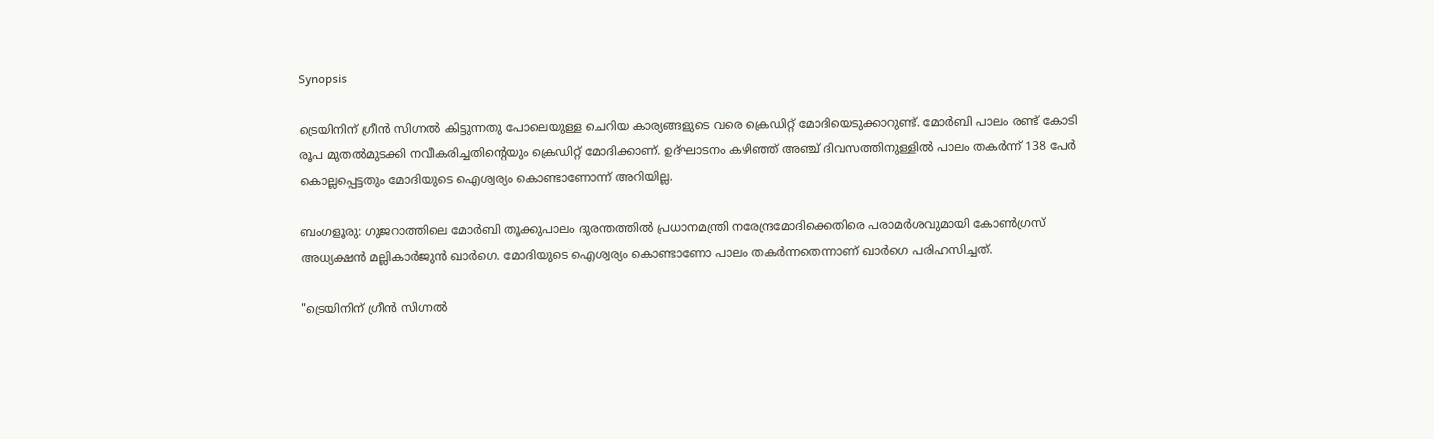Synopsis

ട്രെയിനിന് ഗ്രീൻ സിഗ്നൽ കിട്ടുന്നതു പോലെയുള്ള ചെറിയ കാര്യങ്ങളുടെ വരെ ക്രെഡിറ്റ് മോദിയെടുക്കാറുണ്ട്. മോർബി പാലം രണ്ട് കോടി രൂപ മുതൽമുടക്കി നവീകരിച്ചതിന്റെയും ക്രെഡിറ്റ് മോദിക്കാണ്. ഉദ്ഘാടനം കഴിഞ്ഞ് അഞ്ച് ദിവസത്തിനുള്ളിൽ പാലം തകർന്ന് 138 പേർ കൊല്ലപ്പെട്ടതും മോദിയുടെ ഐശ്വര്യം കൊണ്ടാണോന്ന് അറിയില്ല.

ബംഗളൂരു: ഗുജറാത്തിലെ മോർബി തൂക്കുപാലം ദുരന്തത്തിൽ പ്രധാനമന്ത്രി നരേന്ദ്രമോദിക്കെതിരെ പരാമർശവുമായി കോൺഗ്രസ് അധ്യക്ഷൻ മല്ലികാർ‌ജുൻ ഖാർഗെ. മോദിയുടെ ഐശ്വര്യം കൊണ്ടാണോ പാലം തകർന്നതെന്നാണ് ഖാർഗെ പരിഹസിച്ചത്.

"ട്രെയിനിന് ഗ്രീൻ സിഗ്നൽ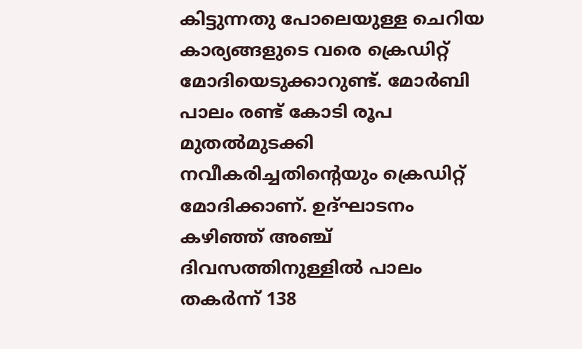കിട്ടുന്നതു പോലെയുള്ള ചെറിയ കാര്യങ്ങളുടെ വരെ ക്രെഡിറ്റ് മോദിയെടുക്കാറുണ്ട്. മോർബി പാലം രണ്ട് കോടി രൂപ മുതൽമുടക്കി നവീകരിച്ചതിന്റെയും ക്രെഡിറ്റ് മോദിക്കാണ്. ഉദ്ഘാടനം കഴിഞ്ഞ് അഞ്ച് ദിവസത്തിനുള്ളിൽ പാലം തകർന്ന് 138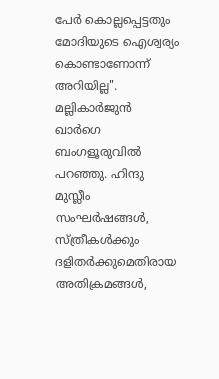പേർ കൊല്ലപ്പെട്ടതും മോദിയുടെ ഐശ്വര്യം കൊണ്ടാണോന്ന് അറിയില്ല". മല്ലികാർജുൻ ഖാർഗെ ബംഗളൂരുവിൽ പറഞ്ഞു. ഹിന്ദു മുസ്ലീം സംഘർഷങ്ങൾ, സ്ത്രീകൾക്കും ദളിതർക്കുമെതിരായ അതിക്രമങ്ങൾ,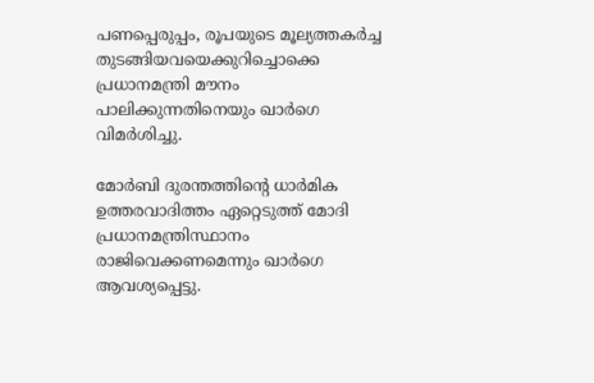പണപ്പെരുപ്പം, രൂപയുടെ മൂല്യത്തകർച്ച തുടങ്ങിയവയെക്കുറിച്ചൊക്കെ പ്രധാനമന്ത്രി മൗനം പാലിക്കുന്നതിനെയും ഖാർഗെ വിമർശിച്ചു.

മോർബി ദുരന്തത്തിന്റെ ധാർമിക ഉത്തരവാദിത്തം ഏറ്റെടുത്ത് മോദി പ്രധാനമന്ത്രിസ്ഥാനം രാജിവെക്കണമെന്നും ഖാർഗെ ആവശ്യപ്പെട്ടു.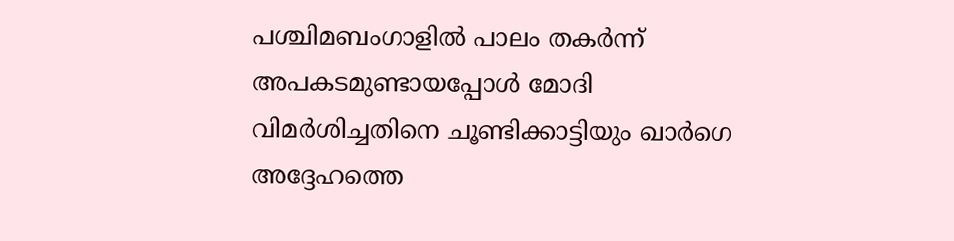പശ്ചിമബംഗാളിൽ പാലം തകർന്ന് അപകടമുണ്ടായപ്പോൾ മോദി വിമർശിച്ചതിനെ ചൂണ്ടിക്കാട്ടിയും ഖാർഗെ അദ്ദേഹത്തെ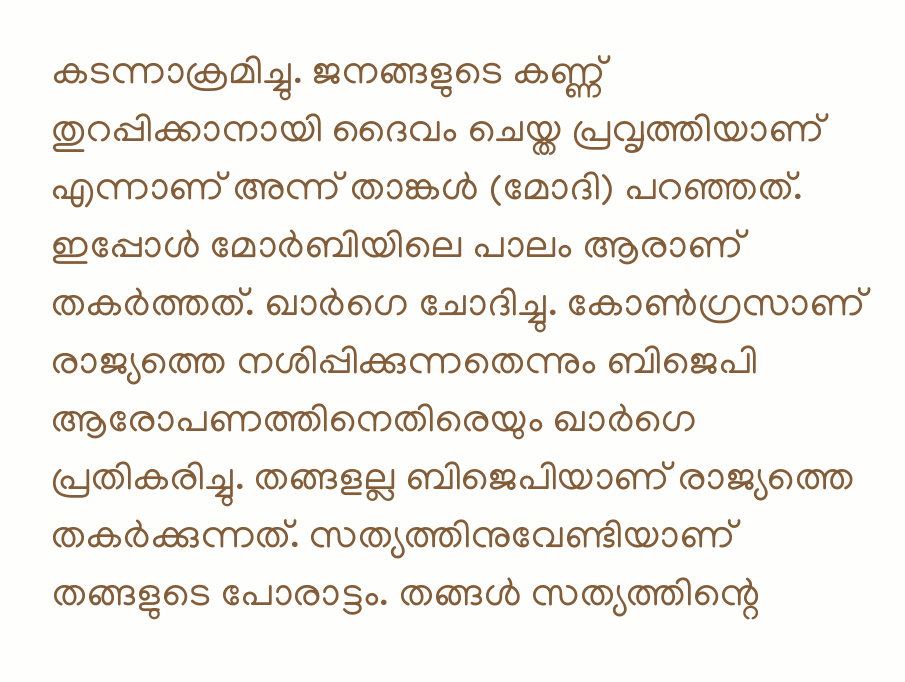കടന്നാക്രമിച്ചു. ജനങ്ങളുടെ കണ്ണ് തുറപ്പിക്കാനായി ദൈവം ചെയ്ത പ്രവൃത്തിയാണ് എന്നാണ് അന്ന് താങ്കൾ (മോദി) പറഞ്ഞത്. ഇപ്പോൾ മോർബിയിലെ പാലം ആരാണ് തകർത്തത്. ഖാർഗെ ചോദിച്ചു. കോൺഗ്രസാണ് രാജ്യത്തെ നശിപ്പിക്കുന്നതെന്നും ബിജെപി ആരോപണത്തിനെതിരെയും ഖാർഗെ പ്രതികരിച്ചു. തങ്ങളല്ല ബിജെപിയാണ് രാജ്യത്തെ തകർക്കുന്നത്. സത്യത്തിനുവേണ്ടിയാണ് തങ്ങളുടെ പോരാട്ടം. തങ്ങൾ സത്യത്തിന്റെ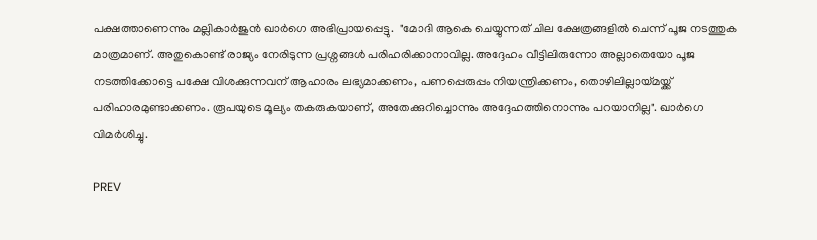പക്ഷത്താണെന്നും മല്ലികാർജുൻ ഖാർഗെ അഭിപ്രായപ്പെട്ടു.  "മോദി ആകെ ചെയ്യുന്നത് ചില ക്ഷേത്രങ്ങളിൽ ചെന്ന് പൂജ നടത്തുക മാത്രമാണ്. അതുകൊണ്ട് രാജ്യം നേരിടുന്ന പ്രശ്നങ്ങൾ പരിഹരിക്കാനാവില്ല. അദ്ദേഹം വീട്ടിലിരുന്നോ അല്ലാതെയോ പൂജ നടത്തിക്കോട്ടെ പക്ഷേ വിശക്കുന്നവന് ആഹാരം ലഭ്യമാക്കണം, പണപ്പെരുപ്പം നിയന്ത്രിക്കണം, തൊഴിലില്ലായ്മയ്ക്ക് പരിഹാരമുണ്ടാക്കണം. രൂപയുടെ മൂല്യം തകരുകയാണ്, അതേക്കുറിച്ചൊന്നും അദ്ദേഹത്തിനൊന്നും പറയാനില്ല". ഖാർഗെ വിമർശിച്ചു.

PREV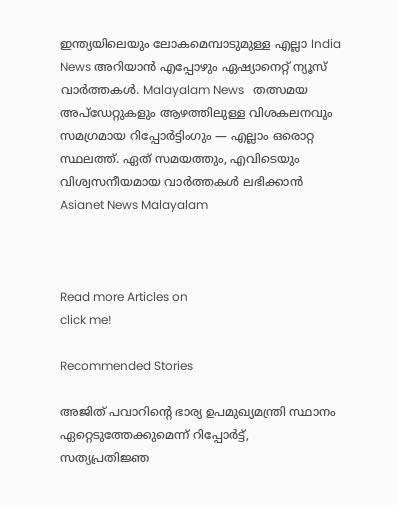ഇന്ത്യയിലെയും ലോകമെമ്പാടുമുള്ള എല്ലാ India News അറിയാൻ എപ്പോഴും ഏഷ്യാനെറ്റ് ന്യൂസ് വാർത്തകൾ. Malayalam News   തത്സമയ അപ്‌ഡേറ്റുകളും ആഴത്തിലുള്ള വിശകലനവും സമഗ്രമായ റിപ്പോർട്ടിംഗും — എല്ലാം ഒരൊറ്റ സ്ഥലത്ത്. ഏത് സമയത്തും, എവിടെയും വിശ്വസനീയമായ വാർത്തകൾ ലഭിക്കാൻ Asianet News Malayalam



Read more Articles on
click me!

Recommended Stories

അജിത് പവാറിന്‍റെ ഭാര്യ ഉപമുഖ്യമന്ത്രി സ്ഥാനം ഏറ്റെടുത്തേക്കുമെന്ന് റിപ്പോര്‍ട്ട്, സത്യപ്രതിജ്ഞ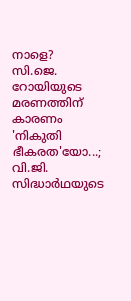നാളെ?
സി.ജെ. റോയിയുടെ മരണത്തിന് കാരണം 'നികുതി ഭീകരത'യോ...; വി.ജി. സിദ്ധാർഥയുടെ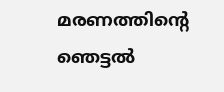മരണത്തിന്റെ ഞെട്ടൽ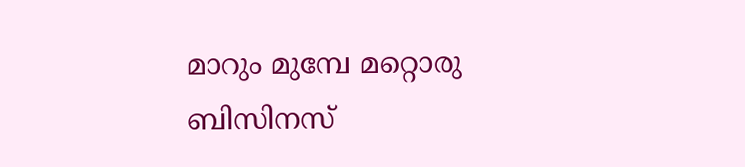മാറും മുമ്പേ മറ്റൊരു ബിസിനസ്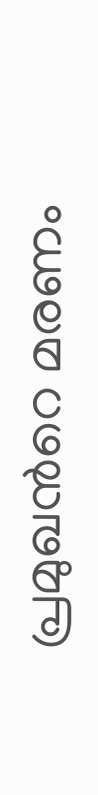പ്രമുഖന്‍റെ മരണം